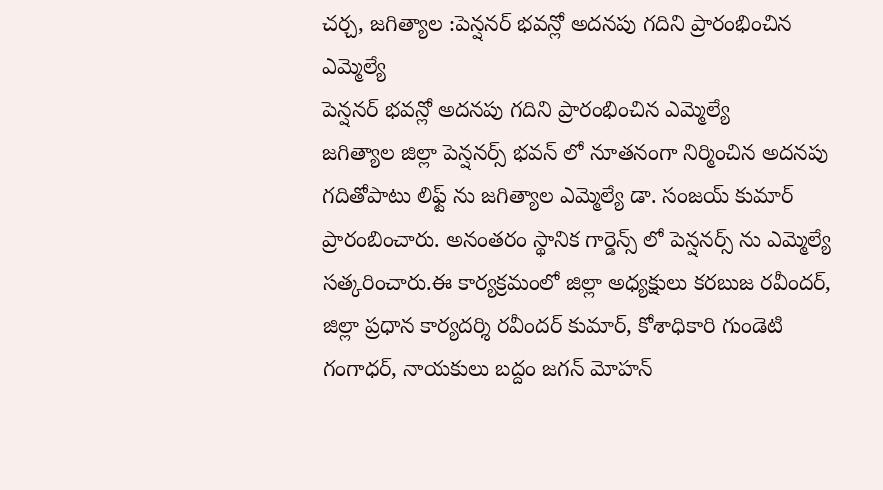చర్చ, జగిత్యాల :పెన్షనర్ భవన్లో అదనపు గదిని ప్రారంభించిన ఎమ్మెల్యే
పెన్షనర్ భవన్లో అదనపు గదిని ప్రారంభించిన ఎమ్మెల్యే
జగిత్యాల జిల్లా పెన్షనర్స్ భవన్ లో నూతనంగా నిర్మించిన అదనపు గదితోపాటు లిఫ్ట్ ను జగిత్యాల ఎమ్మెల్యే డా. సంజయ్ కుమార్ ప్రారంబించారు. అనంతరం స్థానిక గార్డెన్స్ లో పెన్షనర్స్ ను ఎమ్మెల్యే సత్కరించారు.ఈ కార్యక్రమంలో జిల్లా అధ్యక్షులు కరబుజ రవీందర్, జిల్లా ప్రధాన కార్యదర్శి రవీందర్ కుమార్, కోశాధికారి గుండెటి గంగాధర్, నాయకులు బద్దం జగన్ మోహన్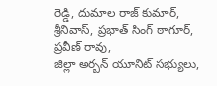రెడ్డి, దుమాల రాజ్ కుమార్, శ్రీనివాస్, ప్రభాత్ సింగ్ ఠాగూర్, ప్రవీణ్ రావు,
జిల్లా అర్బన్ యూనిట్ సభ్యులు,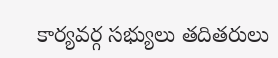కార్యవర్గ సభ్యులు తదితరులు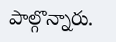పాల్గొన్నారు.